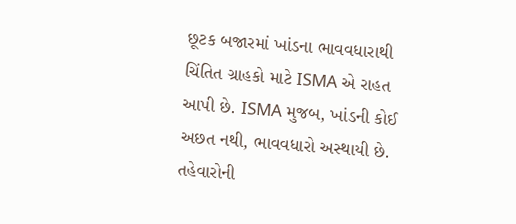છૂટક બજારમાં ખાંડના ભાવવધારાથી ચિંતિત ગ્રાહકો માટે ISMA એ રાહત આપી છે. ISMA મુજબ, ખાંડની કોઈ અછત નથી, ભાવવધારો અસ્થાયી છે. તહેવારોની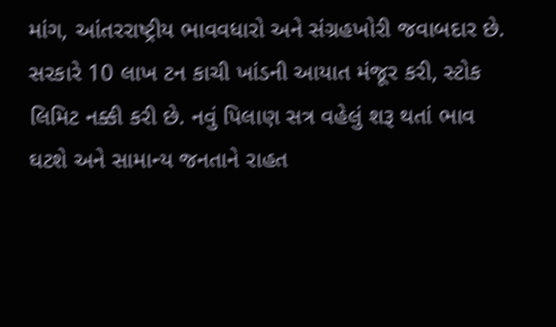માંગ, આંતરરાષ્ટ્રીય ભાવવધારો અને સંગ્રહખોરી જવાબદાર છે. સરકારે 10 લાખ ટન કાચી ખાંડની આયાત મંજૂર કરી, સ્ટોક લિમિટ નક્કી કરી છે. નવું પિલાણ સત્ર વહેલું શરૂ થતાં ભાવ ઘટશે અને સામાન્ય જનતાને રાહત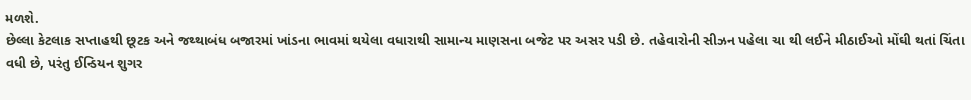મળશે.
છેલ્લા કેટલાક સપ્તાહથી છૂટક અને જથ્થાબંધ બજારમાં ખાંડના ભાવમાં થયેલા વધારાથી સામાન્ય માણસના બજેટ પર અસર પડી છે. તહેવારોની સીઝન પહેલા ચા થી લઈને મીઠાઈઓ મોંઘી થતાં ચિંતા વધી છે, પરંતુ ઈન્ડિયન શુગર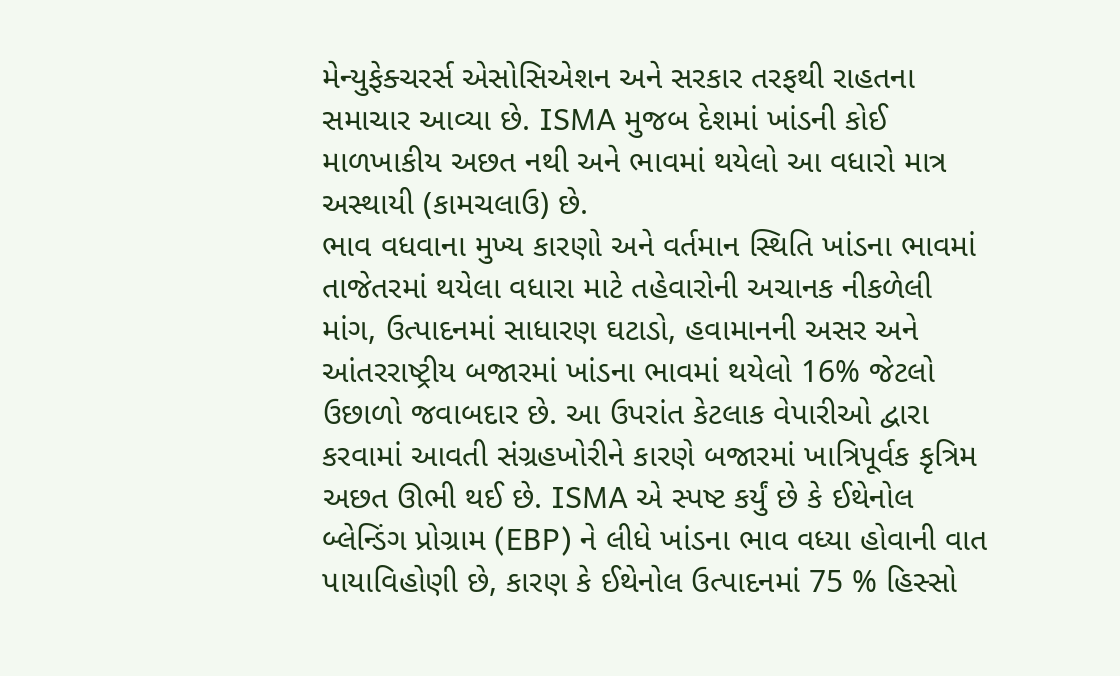મેન્યુફેક્ચરર્સ એસોસિએશન અને સરકાર તરફથી રાહતના સમાચાર આવ્યા છે. ISMA મુજબ દેશમાં ખાંડની કોઈ માળખાકીય અછત નથી અને ભાવમાં થયેલો આ વધારો માત્ર અસ્થાયી (કામચલાઉ) છે.
ભાવ વધવાના મુખ્ય કારણો અને વર્તમાન સ્થિતિ ખાંડના ભાવમાં તાજેતરમાં થયેલા વધારા માટે તહેવારોની અચાનક નીકળેલી માંગ, ઉત્પાદનમાં સાધારણ ઘટાડો, હવામાનની અસર અને આંતરરાષ્ટ્રીય બજારમાં ખાંડના ભાવમાં થયેલો 16% જેટલો ઉછાળો જવાબદાર છે. આ ઉપરાંત કેટલાક વેપારીઓ દ્વારા કરવામાં આવતી સંગ્રહખોરીને કારણે બજારમાં ખાત્રિપૂર્વક કૃત્રિમ અછત ઊભી થઈ છે. ISMA એ સ્પષ્ટ કર્યું છે કે ઈથેનોલ બ્લેન્ડિંગ પ્રોગ્રામ (EBP) ને લીધે ખાંડના ભાવ વધ્યા હોવાની વાત પાયાવિહોણી છે, કારણ કે ઈથેનોલ ઉત્પાદનમાં 75 % હિસ્સો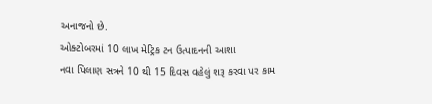અનાજનો છે.
ઓક્ટોબરમાં 10 લાખ મેટ્રિક ટન ઉત્પાદનની આશા
નવા પિલાણ સત્રને 10 થી 15 દિવસ વહેલું શરૂ કરવા પર કામ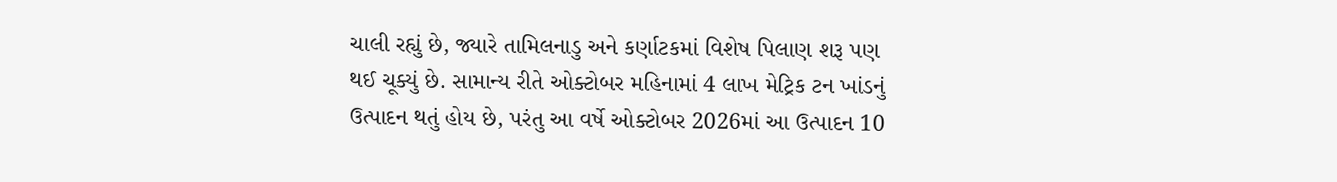ચાલી રહ્યું છે, જ્યારે તામિલનાડુ અને કર્ણાટકમાં વિશેષ પિલાણ શરૂ પણ થઈ ચૂક્યું છે. સામાન્ય રીતે ઓક્ટોબર મહિનામાં 4 લાખ મેટ્રિક ટન ખાંડનું ઉત્પાદન થતું હોય છે, પરંતુ આ વર્ષે ઓક્ટોબર 2026માં આ ઉત્પાદન 10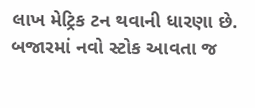લાખ મેટ્રિક ટન થવાની ધારણા છે. બજારમાં નવો સ્ટોક આવતા જ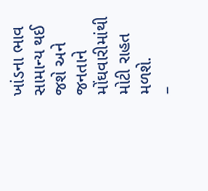ખાંડના ભાવ સામાન્ય થઈ જશે અને જનતાને મોંઘવારીમાંથી મોટી રાહત મળશે.
–